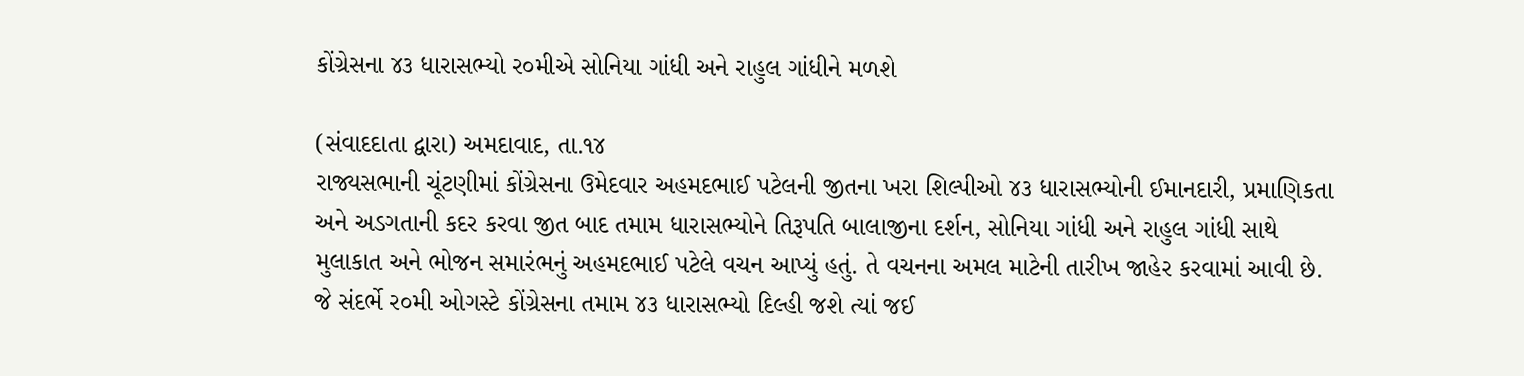કોંગ્રેસના ૪૩ ધારાસભ્યો ર૦મીએ સોનિયા ગાંધી અને રાહુલ ગાંધીને મળશે

(સંવાદદાતા દ્વારા) અમદાવાદ, તા.૧૪
રાજ્યસભાની ચૂંટણીમાં કોંગ્રેસના ઉમેદવાર અહમદભાઈ પટેલની જીતના ખરા શિલ્પીઓ ૪૩ ધારાસભ્યોની ઈમાનદારી, પ્રમાણિકતા અને અડગતાની કદર કરવા જીત બાદ તમામ ધારાસભ્યોને તિરૂપતિ બાલાજીના દર્શન, સોનિયા ગાંધી અને રાહુલ ગાંધી સાથે મુલાકાત અને ભોજન સમારંભનું અહમદભાઈ પટેલે વચન આપ્યું હતું. તે વચનના અમલ માટેની તારીખ જાહેર કરવામાં આવી છે. જે સંદર્ભે ર૦મી ઓગસ્ટે કોંગ્રેસના તમામ ૪૩ ધારાસભ્યો દિલ્હી જશે ત્યાં જઈ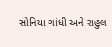સોનિયા ગાંધી અને રાહુલ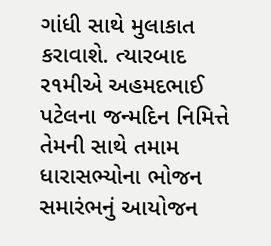ગાંધી સાથે મુલાકાત કરાવાશે. ત્યારબાદ ર૧મીએ અહમદભાઈ પટેલના જન્મદિન નિમિત્તે તેમની સાથે તમામ ધારાસભ્યોના ભોજન સમારંભનું આયોજન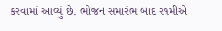કરવામાં આવ્યું છે. ભોજન સમારંભ બાદ ર૧મીએ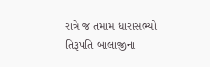રાત્રે જ તમામ ધારાસભ્યો તિરૂપતિ બાલાજીના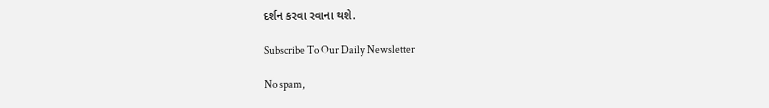દર્શન કરવા રવાના થશે.

Subscribe To Our Daily Newsletter

No spam,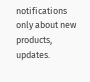notifications only about new products, updates.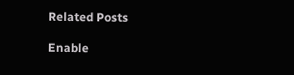Related Posts

Enable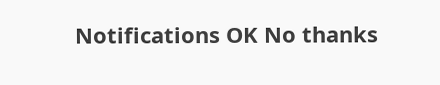Notifications OK No thanks